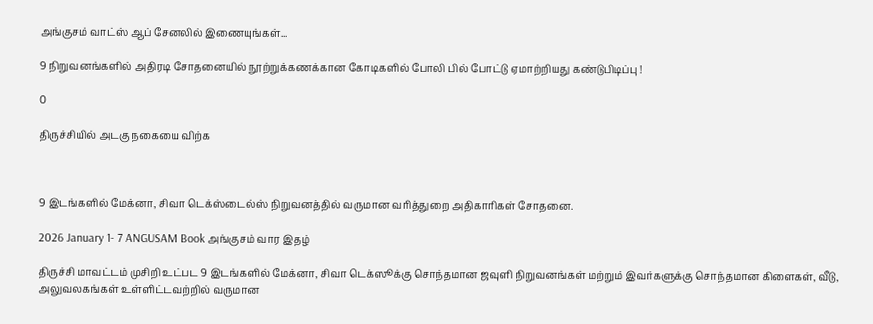அங்குசம் வாட்ஸ் ஆப் சேனலில் இணையுங்கள்...

9 நிறுவனங்களில் அதிரடி சோதனையில் நூற்றுக்கணக்கான கோடிகளில் போலி பில் போட்டு ஏமாற்றியது கண்டுபிடிப்பு !

0

திருச்சியில் அடகு நகையை விற்க



9 இடங்களில் மேக்னா, சிவா டெக்ஸ்டைல்ஸ் நிறுவனத்தில் வருமான வரித்துறை அதிகாரிகள் சோதனை.

2026 January 1- 7 ANGUSAM Book அங்குசம் வார இதழ்

திருச்சி மாவட்டம் முசிறி உட்பட 9 இடங்களில் மேக்னா, சிவா டெக்ஸூக்கு சொந்தமான ஜவுளி நிறுவனங்கள் மற்றும் இவர்களுக்கு சொந்தமான கிளைகள், வீடு, அலுவலகங்கள் உள்ளிட்டவற்றில் வருமான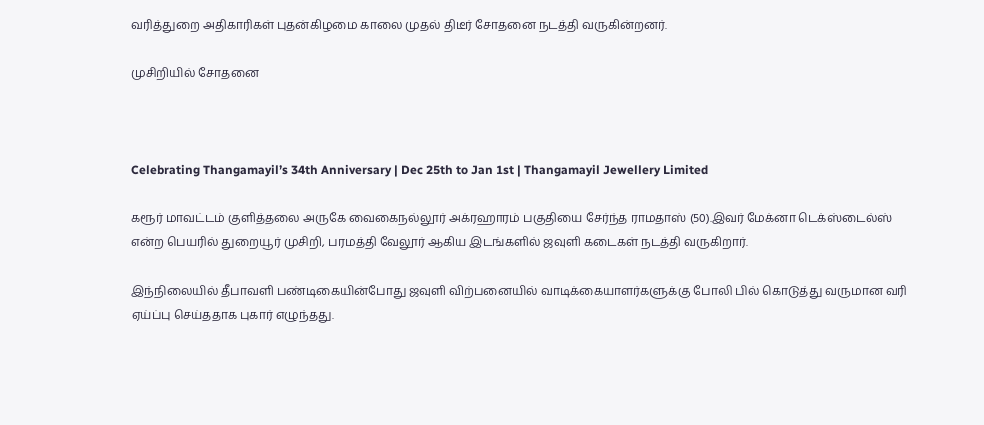வரித்துறை அதிகாரிகள் புதன்கிழமை காலை முதல் திடீர் சோதனை நடத்தி வருகின்றனர்.

முசிறியில் சோதனை



Celebrating Thangamayil’s 34th Anniversary | Dec 25th to Jan 1st | Thangamayil Jewellery Limited

கரூர் மாவட்டம் குளித்தலை அருகே வைகைநல்லூர் அக்ரஹாரம் பகுதியை சேர்ந்த ராமதாஸ் (50).இவர் மேக்னா டெக்ஸ்டைல்ஸ் என்ற பெயரில் துறையூர் முசிறி, பரமத்தி வேலூர் ஆகிய இடங்களில் ஜவுளி கடைகள் நடத்தி வருகிறார்.

இந்நிலையில் தீபாவளி பண்டிகையின்போது ஜவுளி விற்பனையில் வாடிக்கையாளர்களுக்கு போலி பில் கொடுத்து வருமான வரி ஏய்ப்பு செய்ததாக புகார் எழுந்தது.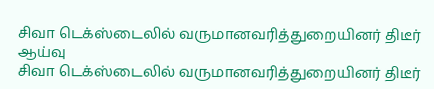சிவா டெக்ஸ்டைலில் வருமானவரித்துறையினர் திடீர் ஆய்வு
சிவா டெக்ஸ்டைலில் வருமானவரித்துறையினர் திடீர்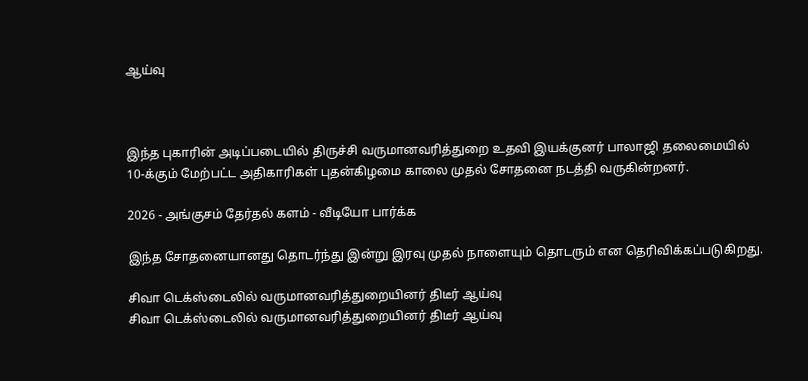ஆய்வு



இந்த புகாரின் அடிப்படையில் திருச்சி வருமானவரித்துறை உதவி இயக்குனர் பாலாஜி தலைமையில் 10-க்கும் மேற்பட்ட அதிகாரிகள் புதன்கிழமை காலை முதல் சோதனை நடத்தி வருகின்றனர்.

2026 - அங்குசம் தேர்தல் களம் - வீடியோ பார்க்க

இந்த சோதனையானது தொடர்ந்து இன்று இரவு முதல் நாளையும் தொடரும் என தெரிவிக்கப்படுகிறது.

சிவா டெக்ஸ்டைலில் வருமானவரித்துறையினர் திடீர் ஆய்வு
சிவா டெக்ஸ்டைலில் வருமானவரித்துறையினர் திடீர் ஆய்வு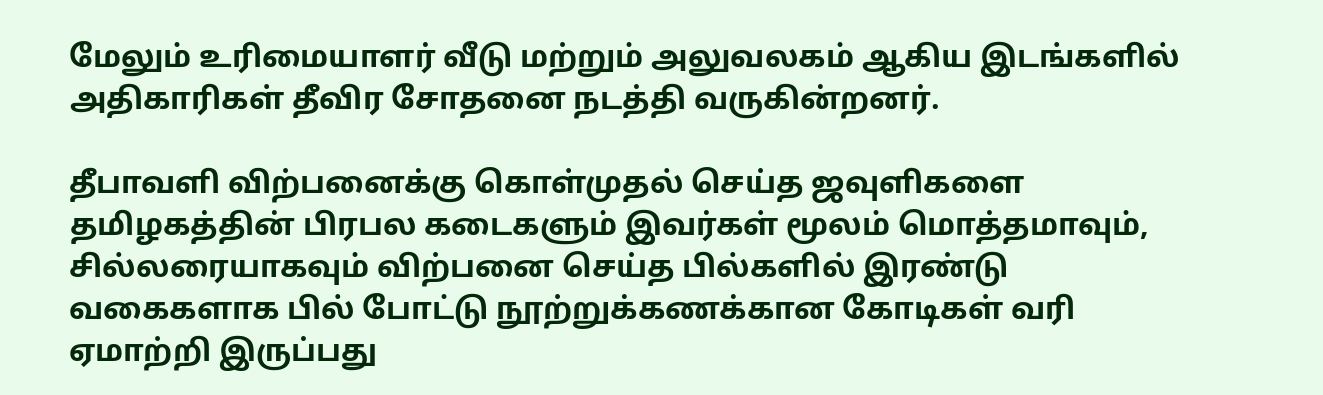மேலும் உரிமையாளர் வீடு மற்றும் அலுவலகம் ஆகிய இடங்களில் அதிகாரிகள் தீவிர சோதனை நடத்தி வருகின்றனர்.

தீபாவளி விற்பனைக்கு கொள்முதல் செய்த ஜவுளிகளை தமிழகத்தின் பிரபல கடைகளும் இவர்கள் மூலம் மொத்தமாவும், சில்லரையாகவும் விற்பனை செய்த பில்களில் இரண்டு வகைகளாக பில் போட்டு நூற்றுக்கணக்கான கோடிகள் வரி ஏமாற்றி இருப்பது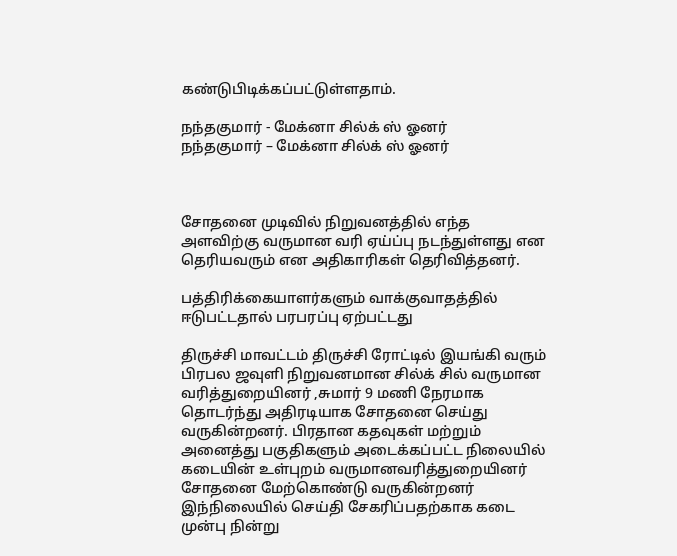கண்டுபிடிக்கப்பட்டுள்ளதாம்.

நந்தகுமார் - மேக்னா சில்க் ஸ் ஓனர்
நந்தகுமார் – மேக்னா சில்க் ஸ் ஓனர்



சோதனை முடிவில் நிறுவனத்தில் எந்த அளவிற்கு வருமான வரி ஏய்ப்பு நடந்துள்ளது என தெரியவரும் என அதிகாரிகள் தெரிவித்தனர்.

பத்திரிக்கையாளர்களும் வாக்குவாதத்தில் ஈடுபட்டதால் பரபரப்பு ஏற்பட்டது

திருச்சி மாவட்டம் திருச்சி ரோட்டில் இயங்கி வரும் பிரபல ஜவுளி நிறுவனமான சில்க் சில் வருமான வரித்துறையினர் ,சுமார் 9 மணி நேரமாக தொடர்ந்து அதிரடியாக சோதனை செய்து வருகின்றனர். பிரதான கதவுகள் மற்றும் அனைத்து பகுதிகளும் அடைக்கப்பட்ட நிலையில் கடையின் உள்புறம் வருமானவரித்துறையினர் சோதனை மேற்கொண்டு வருகின்றனர் இந்நிலையில் செய்தி சேகரிப்பதற்காக கடை முன்பு நின்று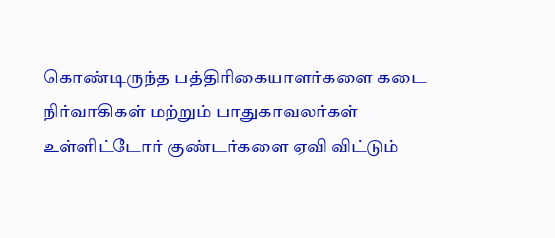கொண்டிருந்த பத்திரிகையாளர்களை கடை நிர்வாகிகள் மற்றும் பாதுகாவலர்கள் உள்ளிட்டோர் குண்டர்களை ஏவி விட்டும்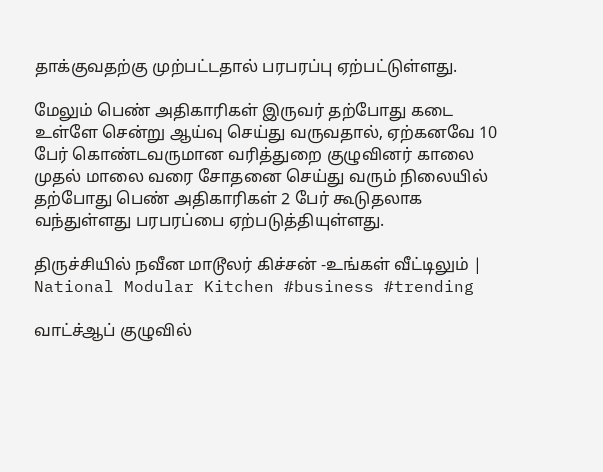தாக்குவதற்கு முற்பட்டதால் பரபரப்பு ஏற்பட்டுள்ளது.

மேலும் பெண் அதிகாரிகள் இருவர் தற்போது கடை உள்ளே சென்று ஆய்வு செய்து வருவதால், ஏற்கனவே 10 பேர் கொண்டவருமான வரித்துறை குழுவினர் காலை முதல் மாலை வரை சோதனை செய்து வரும் நிலையில் தற்போது பெண் அதிகாரிகள் 2 பேர் கூடுதலாக வந்துள்ளது பரபரப்பை ஏற்படுத்தியுள்ளது.

திருச்சியில் நவீன மாடூலர் கிச்சன் -உங்கள் வீட்டிலும் | National Modular Kitchen #business #trending

வாட்ச்ஆப் குழுவில்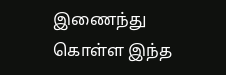இணைந்து கொள்ள இந்த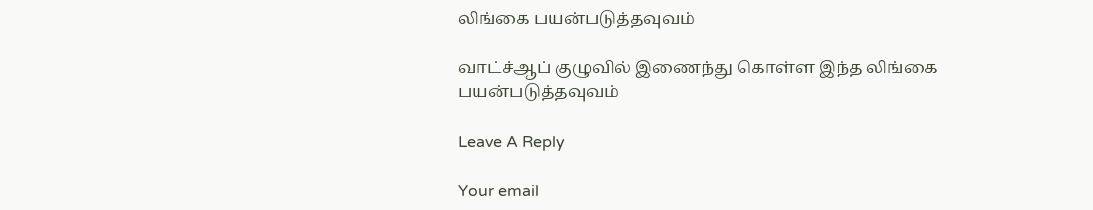லிங்கை பயன்படுத்தவுவம்

வாட்ச்ஆப் குழுவில் இணைந்து கொள்ள இந்த லிங்கை பயன்படுத்தவுவம்

Leave A Reply

Your email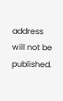address will not be published.